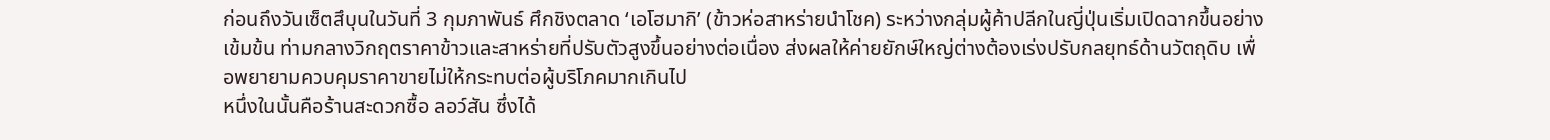ก่อนถึงวันเซ็ตสึบุนในวันที่ 3 กุมภาพันธ์ ศึกชิงตลาด ‘เอโฮมากิ’ (ข้าวห่อสาหร่ายนำโชค) ระหว่างกลุ่มผู้ค้าปลีกในญี่ปุ่นเริ่มเปิดฉากขึ้นอย่างเข้มข้น ท่ามกลางวิกฤตราคาข้าวและสาหร่ายที่ปรับตัวสูงขึ้นอย่างต่อเนื่อง ส่งผลให้ค่ายยักษ์ใหญ่ต่างต้องเร่งปรับกลยุทธ์ด้านวัตถุดิบ เพื่อพยายามควบคุมราคาขายไม่ให้กระทบต่อผู้บริโภคมากเกินไป
หนึ่งในนั้นคือร้านสะดวกซื้อ ลอว์สัน ซึ่งได้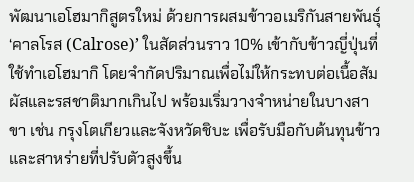พัฒนาเอโฮมากิสูตรใหม่ ด้วยการผสมข้าวอเมริกันสายพันธุ์ ‘คาลโรส (Calrose)’ ในสัดส่วนราว 10% เข้ากับข้าวญี่ปุ่นที่ใช้ทำเอโฮมากิ โดยจำกัดปริมาณเพื่อไม่ให้กระทบต่อเนื้อสัมผัสและรสชาติมากเกินไป พร้อมเริ่มวางจำหน่ายในบางสาขา เช่น กรุงโตเกียวและจังหวัดชิบะ เพื่อรับมือกับต้นทุนข้าวและสาหร่ายที่ปรับตัวสูงขึ้น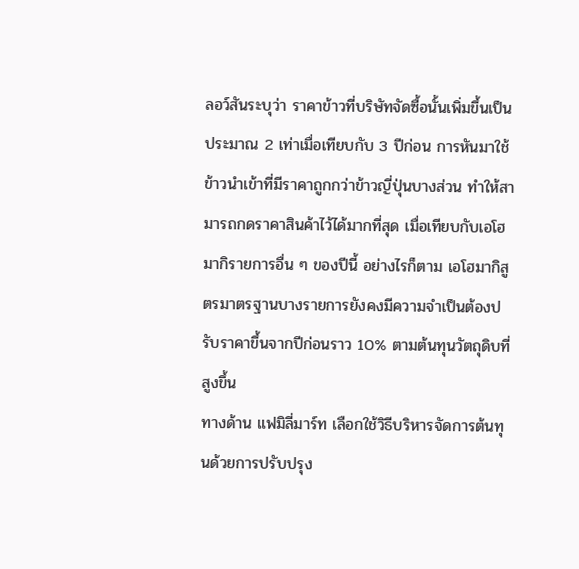ลอว์สันระบุว่า ราคาข้าวที่บริษัทจัดซื้อนั้นเพิ่มขึ้นเป็นประมาณ 2 เท่าเมื่อเทียบกับ 3 ปีก่อน การหันมาใช้ข้าวนำเข้าที่มีราคาถูกกว่าข้าวญี่ปุ่นบางส่วน ทำให้สามารถกดราคาสินค้าไว้ได้มากที่สุด เมื่อเทียบกับเอโฮมากิรายการอื่น ๆ ของปีนี้ อย่างไรก็ตาม เอโฮมากิสูตรมาตรฐานบางรายการยังคงมีความจำเป็นต้องปรับราคาขึ้นจากปีก่อนราว 10% ตามต้นทุนวัตถุดิบที่สูงขึ้น
ทางด้าน แฟมิลี่มาร์ท เลือกใช้วิธีบริหารจัดการต้นทุนด้วยการปรับปรุง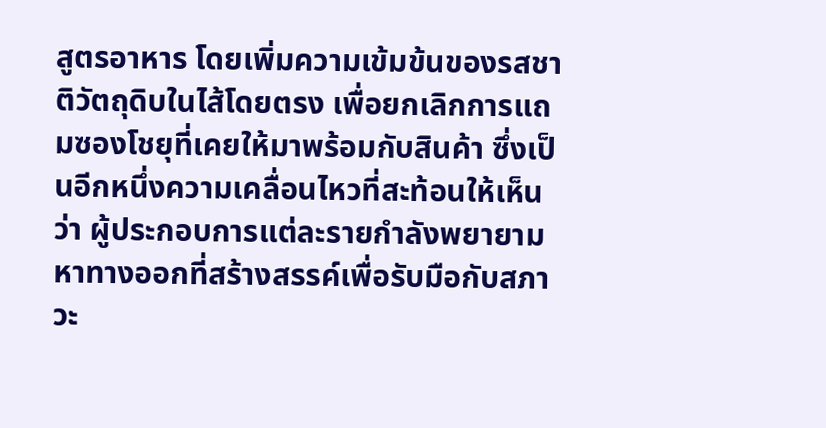สูตรอาหาร โดยเพิ่มความเข้มข้นของรสชาติวัตถุดิบในไส้โดยตรง เพื่อยกเลิกการแถมซองโชยุที่เคยให้มาพร้อมกับสินค้า ซึ่งเป็นอีกหนึ่งความเคลื่อนไหวที่สะท้อนให้เห็นว่า ผู้ประกอบการแต่ละรายกำลังพยายามหาทางออกที่สร้างสรรค์เพื่อรับมือกับสภาวะ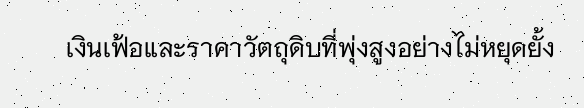เงินเฟ้อและราคาวัตถุดิบที่พุ่งสูงอย่างไม่หยุดยั้ง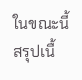ในขณะนี้
สรุปเนื้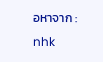อหาจาก : nhk